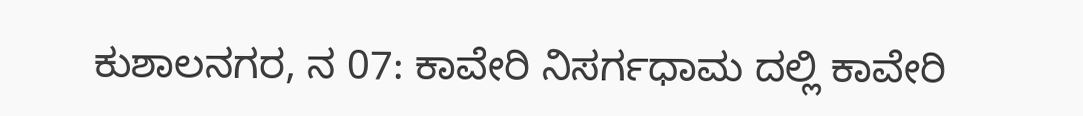ಕುಶಾಲನಗರ, ನ 07: ಕಾವೇರಿ ನಿಸರ್ಗಧಾಮ ದಲ್ಲಿ ಕಾವೇರಿ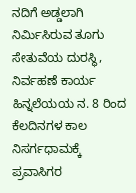ನದಿಗೆ ಅಡ್ಡಲಾಗಿ ನಿರ್ಮಿಸಿರುವ ತೂಗು ಸೇತುವೆಯ ದುರಸ್ಥಿ, ನಿರ್ವಹಣೆ ಕಾರ್ಯ ಹಿನ್ನಲೆಯಯ ನ. 8 ರಿಂದ ಕೆಲದಿನಗಳ ಕಾಲ ನಿಸರ್ಗಧಾಮಕ್ಕೆ ಪ್ರವಾಸಿಗರ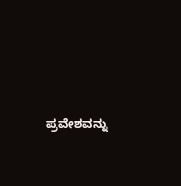ಪ್ರವೇಶವನ್ನು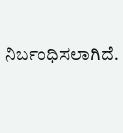ನಿರ್ಬಂಧಿಸಲಾಗಿದೆ.